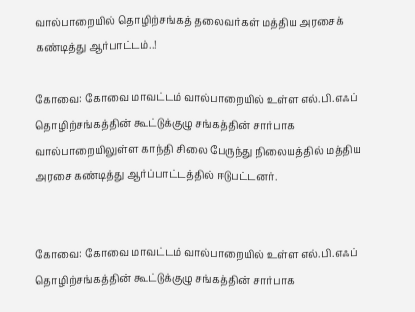வால்பாறையில் தொழிற்சங்கத் தலைவர்கள் மத்திய அரசைக் கண்டித்து ஆர்பாட்டம்..!

கோவை: கோவை மாவட்டம் வால்பாறையில் உள்ள எல்.பி.எஃப் தொழிற்சங்கத்தின் கூட்டுக்குழு சங்கத்தின் சார்பாக வால்பாறையிலுள்ள காந்தி சிலை பேருந்து நிலையத்தில் மத்திய அரசை கண்டித்து ஆர்ப்பாட்டத்தில் ஈடுபட்டனர்.


கோவை: கோவை மாவட்டம் வால்பாறையில் உள்ள எல்.பி.எஃப் தொழிற்சங்கத்தின் கூட்டுக்குழு சங்கத்தின் சார்பாக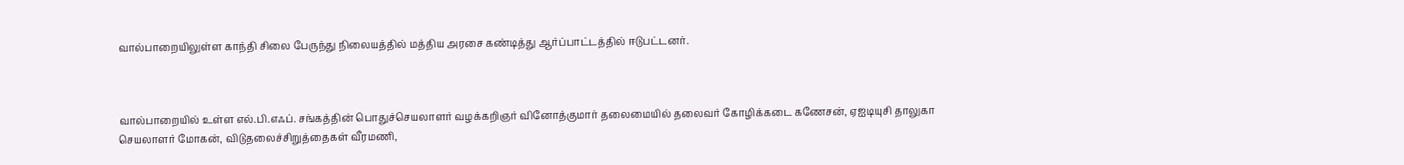வால்பாறையிலுள்ள காந்தி சிலை பேருந்து நிலையத்தில் மத்திய அரசை கண்டித்து ஆர்ப்பாட்டத்தில் ஈடுபட்டனர்.



வால்பாறையில் உள்ள எல்.பி.எஃப். சங்கத்தின் பொதுச்செயலாளர் வழக்கறிஞர் வினோத்குமார் தலைமையில் தலைவர் கோழிக்கடை கணேசன், ஏஐடியுசி தாலுகா செயலாளர் மோகன், விடுதலைச்சிறுத்தைகள் வீரமணி,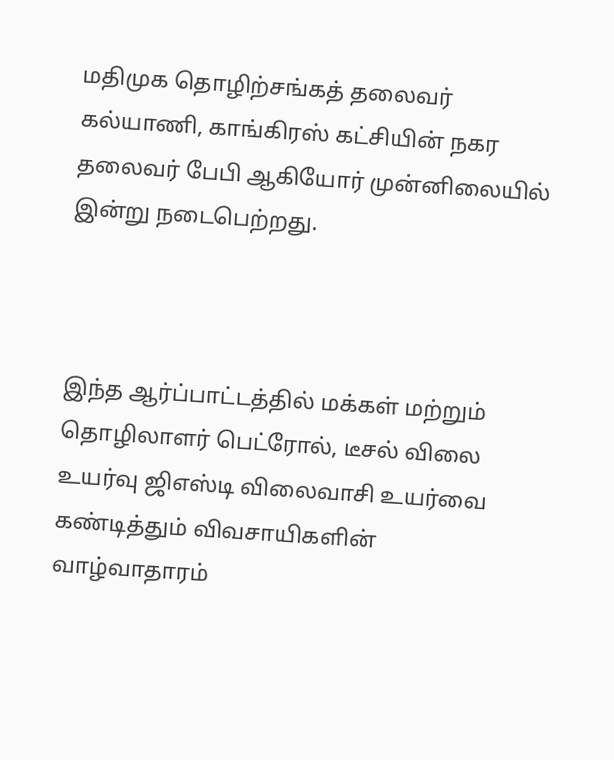மதிமுக தொழிற்சங்கத் தலைவர் கல்யாணி, காங்கிரஸ் கட்சியின் நகர தலைவர் பேபி ஆகியோர் முன்னிலையில் இன்று நடைபெற்றது.



இந்த ஆர்ப்பாட்டத்தில் மக்கள் மற்றும் தொழிலாளர் பெட்ரோல், டீசல் விலை உயர்வு ஜிஎஸ்டி விலைவாசி உயர்வை கண்டித்தும் விவசாயிகளின் வாழ்வாதாரம்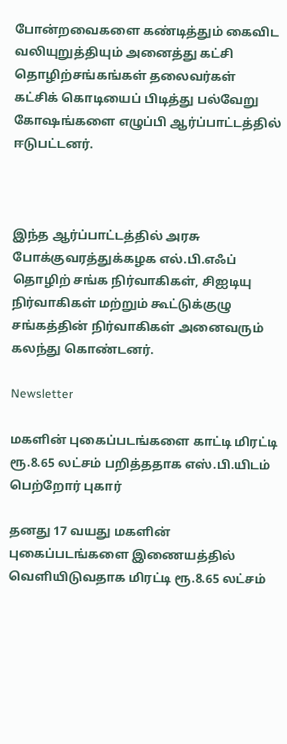போன்றவைகளை கண்டித்தும் கைவிட வலியுறுத்தியும் அனைத்து கட்சி தொழிற்சங்கங்கள் தலைவர்கள் கட்சிக் கொடியைப் பிடித்து பல்வேறு கோஷங்களை எழுப்பி ஆர்ப்பாட்டத்தில் ஈடுபட்டனர்.



இந்த ஆர்ப்பாட்டத்தில் அரசு போக்குவரத்துக்கழக எல்.பி.எஃப் தொழிற் சங்க நிர்வாகிகள், சிஐடியு நிர்வாகிகள் மற்றும் கூட்டுக்குழு சங்கத்தின் நிர்வாகிகள் அனைவரும் கலந்து கொண்டனர்.

Newsletter

மகளின் புகைப்படங்களை காட்டி மிரட்டி ரூ.8.65 லட்சம் பறித்ததாக எஸ்.பி.யிடம் பெற்றோர் புகார்

தனது 17 வயது மகளின் புகைப்படங்களை இணையத்தில் வெளியிடுவதாக மிரட்டி ரூ.8.65 லட்சம்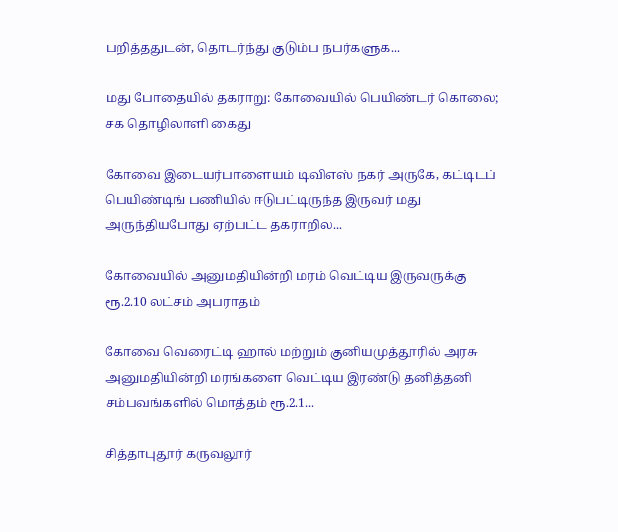பறித்ததுடன், தொடர்ந்து குடும்ப நபர்களுக...

மது போதையில் தகராறு: கோவையில் பெயிண்டர் கொலை; சக தொழிலாளி கைது

கோவை இடையர்பாளையம் டிவிஎஸ் நகர் அருகே, கட்டிடப் பெயிண்டிங் பணியில் ஈடுபட்டிருந்த இருவர் மது அருந்தியபோது ஏற்பட்ட தகராறில...

கோவையில் அனுமதியின்றி மரம் வெட்டிய இருவருக்கு ரூ.2.10 லட்சம் அபராதம்

கோவை வெரைட்டி ஹால் மற்றும் குனியமுத்தூரில் அரசு அனுமதியின்றி மரங்களை வெட்டிய இரண்டு தனித்தனி சம்பவங்களில் மொத்தம் ரூ.2.1...

சித்தாபுதூர் கருவலூர்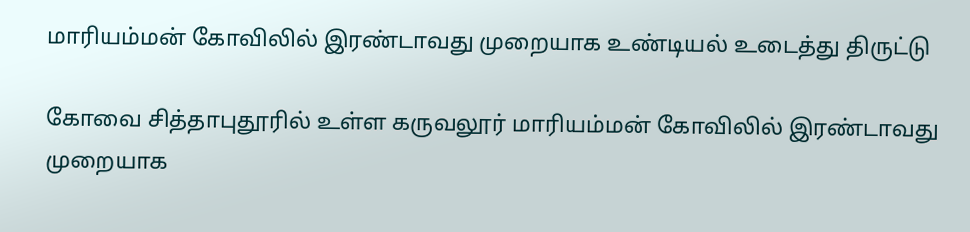மாரியம்மன் கோவிலில் இரண்டாவது முறையாக உண்டியல் உடைத்து திருட்டு

கோவை சித்தாபுதூரில் உள்ள கருவலூர் மாரியம்மன் கோவிலில் இரண்டாவது முறையாக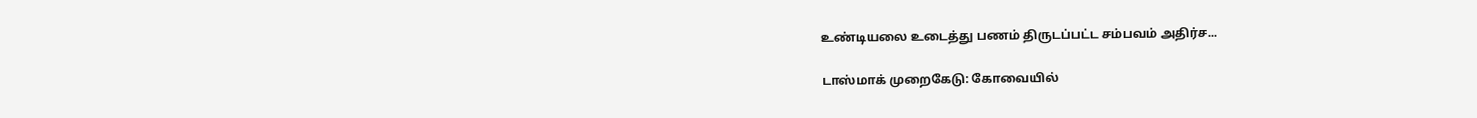உண்டியலை உடைத்து பணம் திருடப்பட்ட சம்பவம் அதிர்ச...

டாஸ்மாக் முறைகேடு: கோவையில்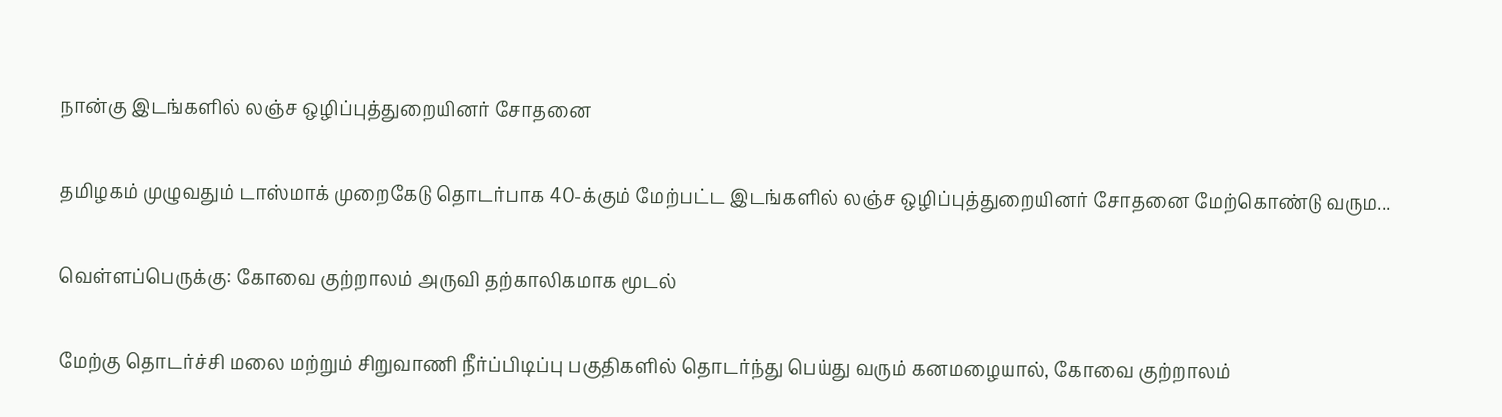நான்கு இடங்களில் லஞ்ச ஒழிப்புத்துறையினர் சோதனை

தமிழகம் முழுவதும் டாஸ்மாக் முறைகேடு தொடர்பாக 40-க்கும் மேற்பட்ட இடங்களில் லஞ்ச ஒழிப்புத்துறையினர் சோதனை மேற்கொண்டு வரும...

வெள்ளப்பெருக்கு: கோவை குற்றாலம் அருவி தற்காலிகமாக மூடல்

மேற்கு தொடர்ச்சி மலை மற்றும் சிறுவாணி நீர்ப்பிடிப்பு பகுதிகளில் தொடர்ந்து பெய்து வரும் கனமழையால், கோவை குற்றாலம்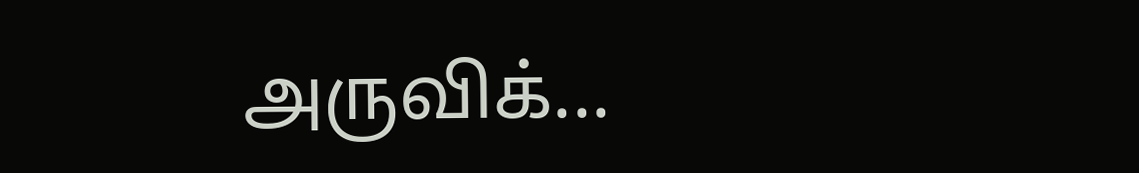அருவிக்...